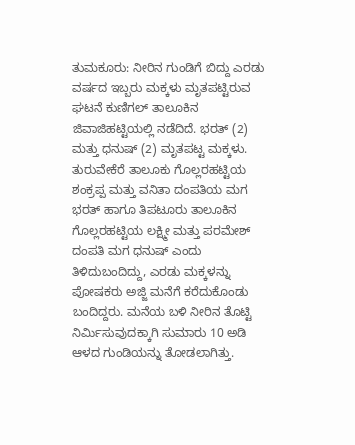ತುಮಕೂರು: ನೀರಿನ ಗುಂಡಿಗೆ ಬಿದ್ದು ಎರಡು ವರ್ಷದ ಇಬ್ಬರು ಮಕ್ಕಳು ಮೃತಪಟ್ಟಿರುವ ಘಟನೆ ಕುಣಿಗಲ್ ತಾಲೂಕಿನ ಜಿವಾಜಿಹಟ್ಟಿಯಲ್ಲಿ ನಡೆದಿದೆ. ಭರತ್ (2) ಮತ್ತು ಧನುಷ್ (2) ಮೃತಪಟ್ಟ ಮಕ್ಕಳು. ತುರುವೇಕೆರೆ ತಾಲೂಕು ಗೊಲ್ಲರಹಟ್ಟಿಯ ಶಂಕ್ರಪ್ಪ ಮತ್ತು ವನಿತಾ ದಂಪತಿಯ ಮಗ ಭರತ್ ಹಾಗೂ ತಿಪಟೂರು ತಾಲೂಕಿನ ಗೊಲ್ಲರಹಟ್ಟಿಯ ಲಕ್ಷ್ಮೀ ಮತ್ತು ಪರಮೇಶ್ ದಂಪತಿ ಮಗ ಧನುಷ್ ಎಂದು ತಿಳಿದುಬಂದಿದ್ದು, ಎರಡು ಮಕ್ಕಳನ್ನು ಪೋಷಕರು ಅಜ್ಜಿ ಮನೆಗೆ ಕರೆದುಕೊಂಡು ಬಂದಿದ್ದರು. ಮನೆಯ ಬಳಿ ನೀರಿನ ತೊಟ್ಟಿ ನಿರ್ಮಿಸುವುದಕ್ಕಾಗಿ ಸುಮಾರು 10 ಅಡಿ ಆಳದ ಗುಂಡಿಯನ್ನು ತೋಡಲಾಗಿತ್ತು.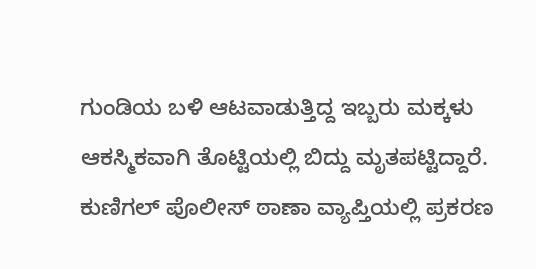ಗುಂಡಿಯ ಬಳಿ ಆಟವಾಡುತ್ತಿದ್ದ ಇಬ್ಬರು ಮಕ್ಕಳು ಆಕಸ್ಮಿಕವಾಗಿ ತೊಟ್ಟಿಯಲ್ಲಿ ಬಿದ್ದು ಮೃತಪಟ್ಟಿದ್ದಾರೆ. ಕುಣಿಗಲ್ ಪೊಲೀಸ್ ಠಾಣಾ ವ್ಯಾಪ್ತಿಯಲ್ಲಿ ಪ್ರಕರಣ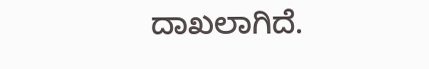ದಾಖಲಾಗಿದೆ.